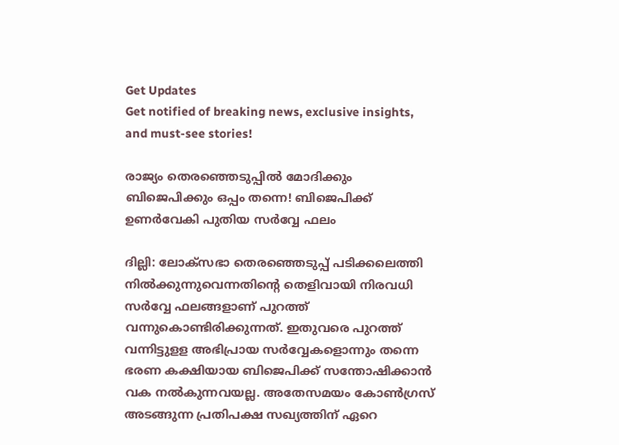Get Updates
Get notified of breaking news, exclusive insights, and must-see stories!

രാജ്യം തെരഞ്ഞെടുപ്പിൽ മോദിക്കും ബിജെപിക്കും ഒപ്പം തന്നെ! ബിജെപിക്ക് ഉണർവേകി പുതിയ സർവ്വേ ഫലം

ദില്ലി: ലോക്സഭാ തെരഞ്ഞെടുപ്പ് പടിക്കലെത്തി നിൽക്കുന്നുവെന്നതിന്റെ തെളിവായി നിരവധി സർവ്വേ ഫലങ്ങളാണ് പുറത്ത് വന്നുകൊണ്ടിരിക്കുന്നത്. ഇതുവരെ പുറത്ത് വന്നിട്ടുളള അഭിപ്രായ സർവ്വേകളൊന്നും തന്നെ ഭരണ കക്ഷിയായ ബിജെപിക്ക് സന്തോഷിക്കാൻ വക നൽകുന്നവയല്ല. അതേസമയം കോൺഗ്രസ് അടങ്ങുന്ന പ്രതിപക്ഷ സഖ്യത്തിന് ഏറെ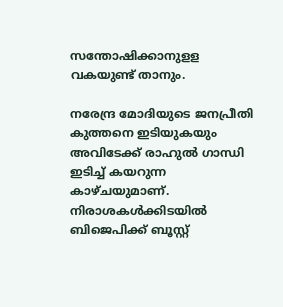സന്തോഷിക്കാനുളള വകയുണ്ട് താനും.

നരേന്ദ്ര മോദിയുടെ ജനപ്രീതി കുത്തനെ ഇടിയുകയും അവിടേക്ക് രാഹുൽ ഗാന്ധി ഇടിച്ച് കയറുന്ന കാഴ്ചയുമാണ്. നിരാശകൾക്കിടയിൽ ബിജെപിക്ക് ബൂസ്റ്റ്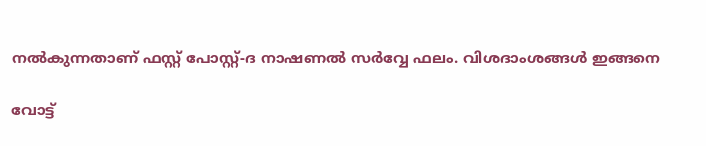നൽകുന്നതാണ് ഫസ്റ്റ് പോസ്റ്റ്-ദ നാഷണല്‍ സര്‍വ്വേ ഫലം. വിശദാംശങ്ങൾ ഇങ്ങനെ

വോട്ട്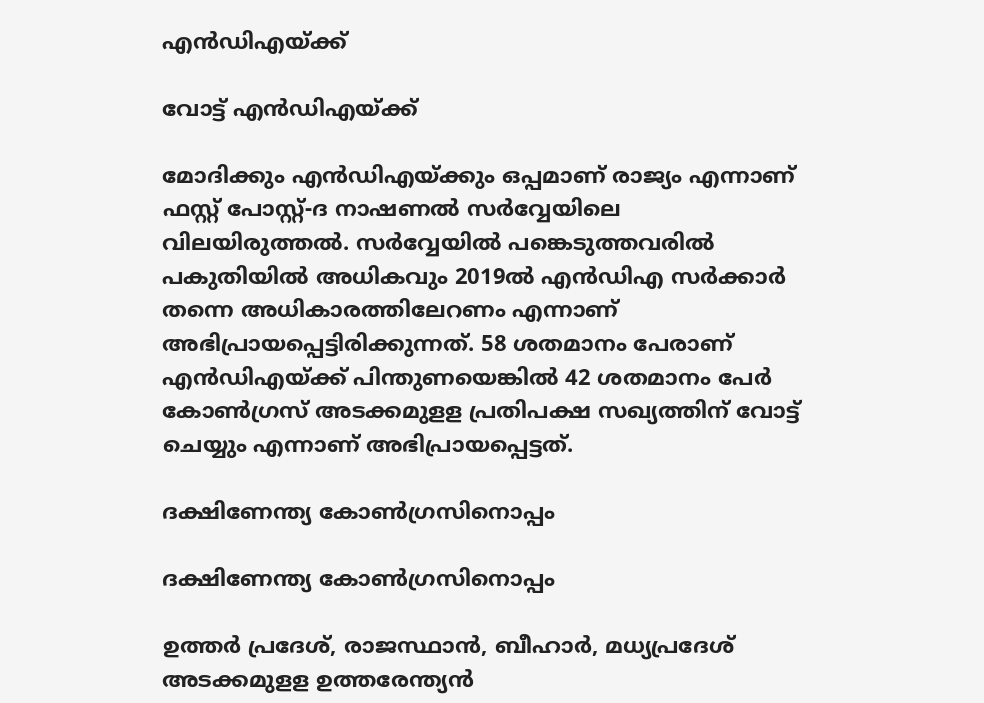എൻഡിഎയ്ക്ക്

വോട്ട് എൻഡിഎയ്ക്ക്

മോദിക്കും എൻഡിഎയ്ക്കും ഒപ്പമാണ് രാജ്യം എന്നാണ് ഫസ്റ്റ് പോസ്റ്റ്-ദ നാഷണല്‍ സര്‍വ്വേയിലെ വിലയിരുത്തൽ. സര്‍വ്വേയില്‍ പങ്കെടുത്തവരില്‍ പകുതിയില്‍ അധികവും 2019ല്‍ എന്‍ഡിഎ സര്‍ക്കാര്‍ തന്നെ അധികാരത്തിലേറണം എന്നാണ് അഭിപ്രായപ്പെട്ടിരിക്കുന്നത്. 58 ശതമാനം പേരാണ് എന്‍ഡിഎയ്ക്ക് പിന്തുണയെങ്കില്‍ 42 ശതമാനം പേര്‍ കോണ്‍ഗ്രസ് അടക്കമുളള പ്രതിപക്ഷ സഖ്യത്തിന് വോട്ട് ചെയ്യും എന്നാണ് അഭിപ്രായപ്പെട്ടത്.

ദക്ഷിണേന്ത്യ കോൺഗ്രസിനൊപ്പം

ദക്ഷിണേന്ത്യ കോൺഗ്രസിനൊപ്പം

ഉത്തര്‍ പ്രദേശ്, രാജസ്ഥാന്‍, ബീഹാര്‍, മധ്യപ്രദേശ് അടക്കമുളള ഉത്തരേന്ത്യന്‍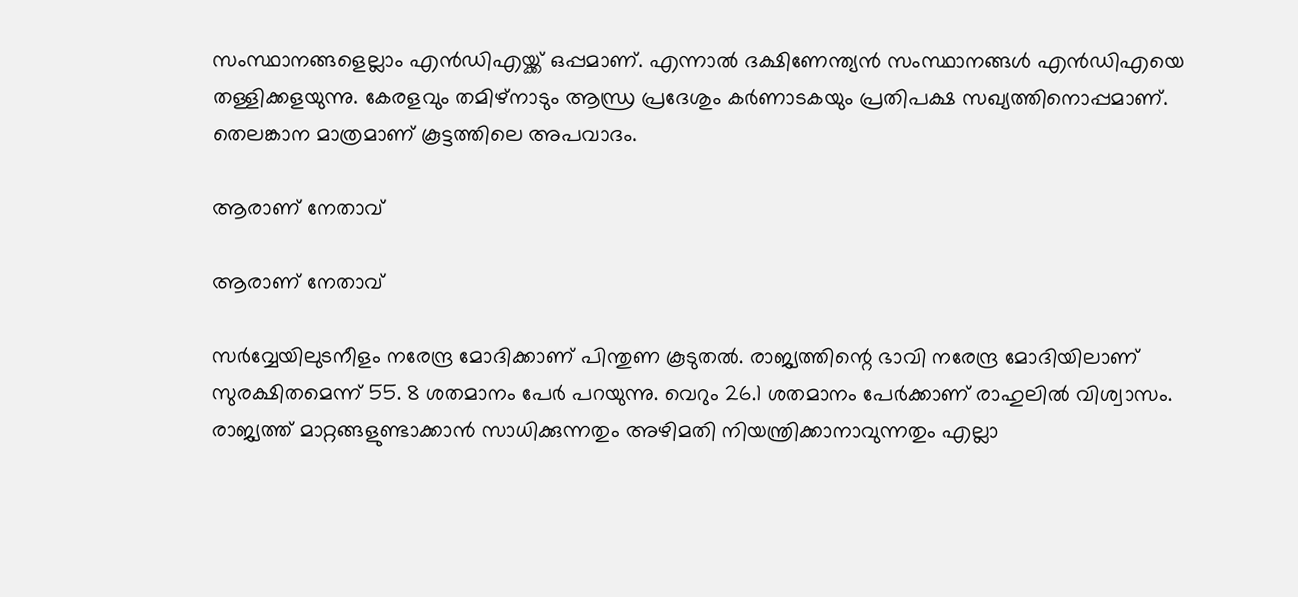സംസ്ഥാനങ്ങളെല്ലാം എന്‍ഡിഎയ്ക്ക് ഒപ്പമാണ്. എന്നാല്‍ ദക്ഷിണേന്ത്യന്‍ സംസ്ഥാനങ്ങള്‍ എന്‍ഡിഎയെ തള്ളിക്കളയുന്നു. കേരളവും തമിഴ്‌നാടും ആന്ധ്ര പ്രദേശും കര്‍ണാടകയും പ്രതിപക്ഷ സഖ്യത്തിനൊപ്പമാണ്. തെലങ്കാന മാത്രമാണ് കൂട്ടത്തിലെ അപവാദം.

ആരാണ് നേതാവ്

ആരാണ് നേതാവ്

സര്‍വ്വേയിലുടനീളം നരേന്ദ്ര മോദിക്കാണ് പിന്തുണ കൂടുതല്‍. രാജ്യത്തിന്റെ ഭാവി നരേന്ദ്ര മോദിയിലാണ് സുരക്ഷിതമെന്ന് 55. 8 ശതമാനം പേര്‍ പറയുന്നു. വെറും 26.1 ശതമാനം പേര്‍ക്കാണ് രാഹുലില്‍ വിശ്വാസം. രാജ്യത്ത് മാറ്റങ്ങളുണ്ടാക്കാന്‍ സാധിക്കുന്നതും അഴിമതി നിയന്ത്രിക്കാനാവുന്നതും എല്ലാ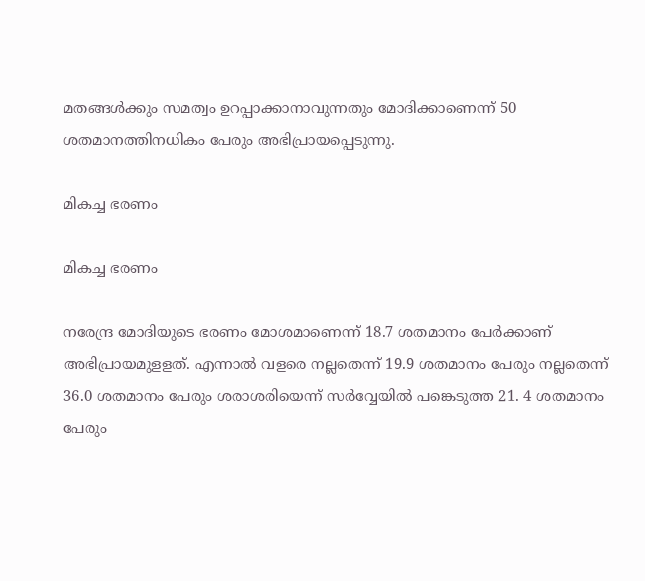മതങ്ങള്‍ക്കും സമത്വം ഉറപ്പാക്കാനാവുന്നതും മോദിക്കാണെന്ന് 50 ശതമാനത്തിനധികം പേരും അഭിപ്രായപ്പെടുന്നു.

മികച്ച ഭരണം

മികച്ച ഭരണം

നരേന്ദ്ര മോദിയുടെ ഭരണം മോശമാണെന്ന് 18.7 ശതമാനം പേര്‍ക്കാണ് അഭിപ്രായമുളളത്. എന്നാല്‍ വളരെ നല്ലതെന്ന് 19.9 ശതമാനം പേരും നല്ലതെന്ന് 36.0 ശതമാനം പേരും ശരാശരിയെന്ന് സര്‍വ്വേയില്‍ പങ്കെടുത്ത 21. 4 ശതമാനം പേരും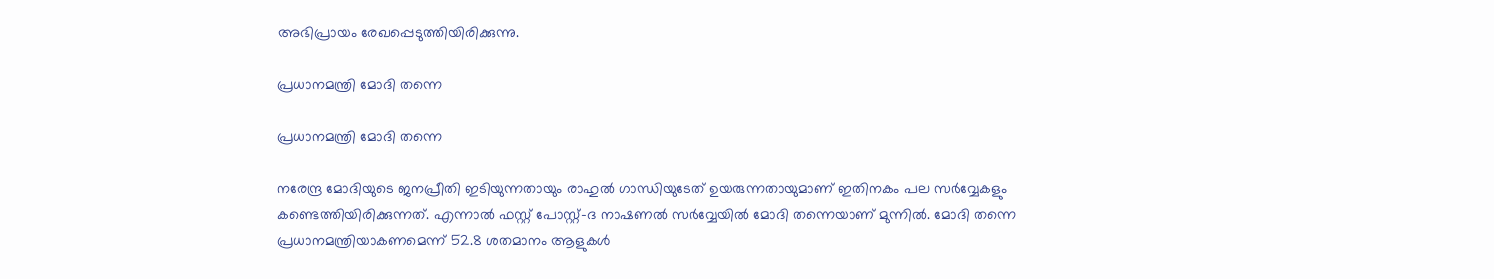അഭിപ്രായം രേഖപ്പെടുത്തിയിരിക്കുന്നു.

പ്രധാനമന്ത്രി മോദി തന്നെ

പ്രധാനമന്ത്രി മോദി തന്നെ

നരേന്ദ്ര മോദിയുടെ ജനപ്രീതി ഇടിയുന്നതായും രാഹുല്‍ ഗാന്ധിയുടേത് ഉയരുന്നതായുമാണ് ഇതിനകം പല സര്‍വ്വേകളും കണ്ടെത്തിയിരിക്കുന്നത്. എന്നാല്‍ ഫസ്റ്റ് പോസ്റ്റ്-ദ നാഷണല്‍ സര്‍വ്വേയില്‍ മോദി തന്നെയാണ് മുന്നില്‍. മോദി തന്നെ പ്രധാനമന്ത്രിയാകണമെന്ന് 52.8 ശതമാനം ആളുകള്‍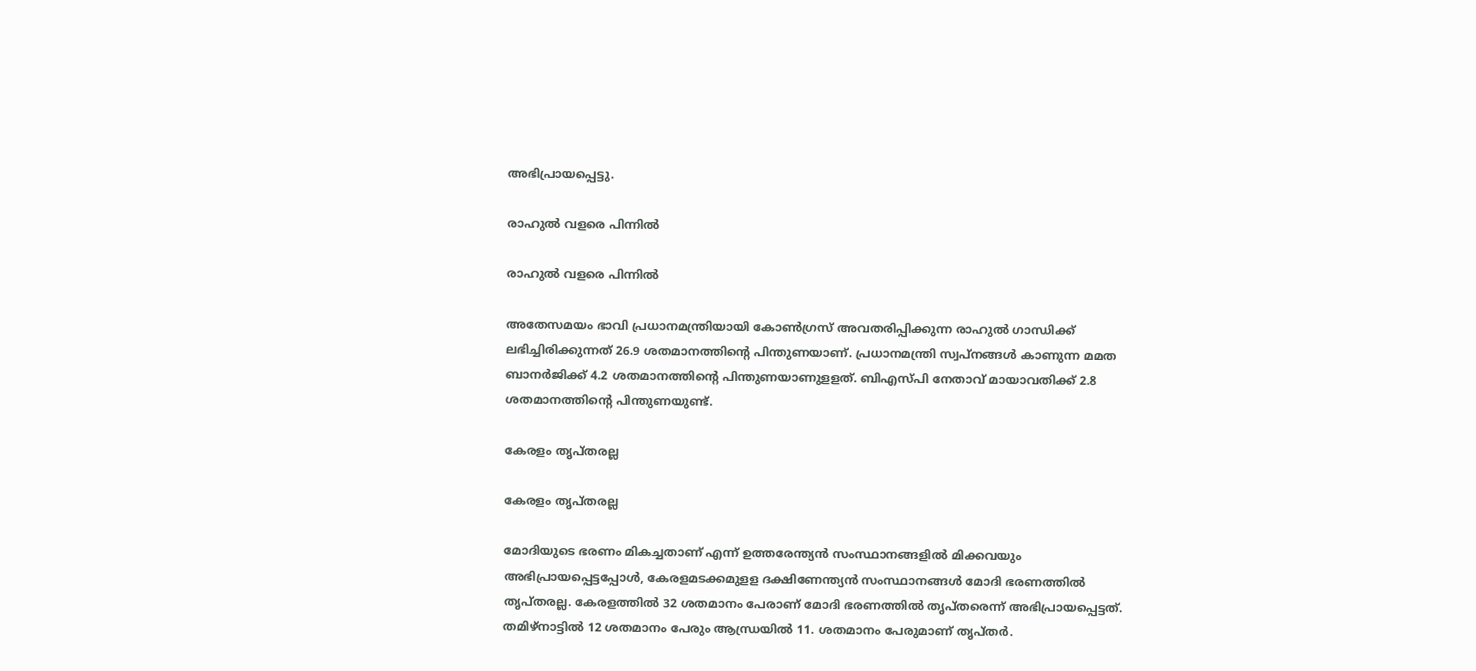അഭിപ്രായപ്പെട്ടു.

രാഹുൽ വളരെ പിന്നിൽ

രാഹുൽ വളരെ പിന്നിൽ

അതേസമയം ഭാവി പ്രധാനമന്ത്രിയായി കോണ്‍ഗ്രസ് അവതരിപ്പിക്കുന്ന രാഹുല്‍ ഗാന്ധിക്ക് ലഭിച്ചിരിക്കുന്നത് 26.9 ശതമാനത്തിന്റെ പിന്തുണയാണ്. പ്രധാനമന്ത്രി സ്വപ്‌നങ്ങള്‍ കാണുന്ന മമത ബാനര്‍ജിക്ക് 4.2 ശതമാനത്തിന്റെ പിന്തുണയാണുളളത്. ബിഎസ്പി നേതാവ് മായാവതിക്ക് 2.8 ശതമാനത്തിന്റെ പിന്തുണയുണ്ട്.

കേരളം തൃപ്തരല്ല

കേരളം തൃപ്തരല്ല

മോദിയുടെ ഭരണം മികച്ചതാണ് എന്ന് ഉത്തരേന്ത്യന്‍ സംസ്ഥാനങ്ങളില്‍ മിക്കവയും അഭിപ്രായപ്പെട്ടപ്പോള്‍, കേരളമടക്കമുളള ദക്ഷിണേന്ത്യന്‍ സംസ്ഥാനങ്ങള്‍ മോദി ഭരണത്തില്‍ തൃപ്തരല്ല. കേരളത്തില്‍ 32 ശതമാനം പേരാണ് മോദി ഭരണത്തില്‍ തൃപ്തരെന്ന് അഭിപ്രായപ്പെട്ടത്. തമിഴ്‌നാട്ടില്‍ 12 ശതമാനം പേരും ആന്ധ്രയില്‍ 11. ശതമാനം പേരുമാണ് തൃപ്തര്‍.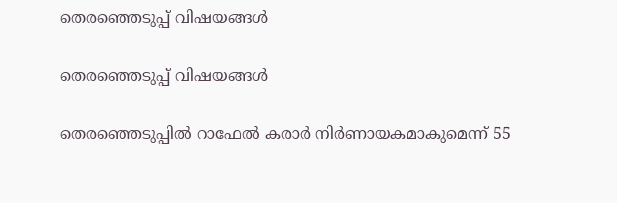തെരഞ്ഞെടുപ്പ് വിഷയങ്ങൾ

തെരഞ്ഞെടുപ്പ് വിഷയങ്ങൾ

തെരഞ്ഞെടുപ്പില്‍ റാഫേല്‍ കരാര്‍ നിര്‍ണായകമാകുമെന്ന് 55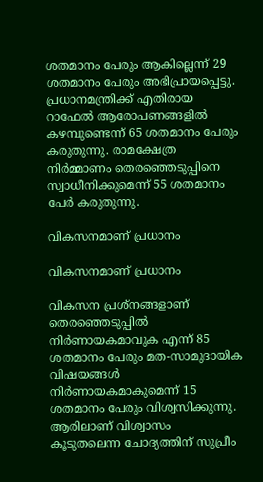ശതമാനം പേരും ആകില്ലെന്ന് 29 ശതമാനം പേരും അഭിപ്രായപ്പെട്ടു. പ്രധാനമന്ത്രിക്ക് എതിരായ റാഫേല്‍ ആരോപണങ്ങളില്‍ കഴമ്പുണ്ടെന്ന് 65 ശതമാനം പേരും കരുതുന്നു. രാമക്ഷേത്ര നിര്‍മ്മാണം തെരഞ്ഞെടുപ്പിനെ സ്വാധീനിക്കുമെന്ന് 55 ശതമാനം പേര്‍ കരുതുന്നു.

വികസനമാണ് പ്രധാനം

വികസനമാണ് പ്രധാനം

വികസന പ്രശ്‌നങ്ങളാണ് തെരഞ്ഞെടുപ്പില്‍ നിര്‍ണായകമാവുക എന്ന് 85 ശതമാനം പേരും മത-സാമുദായിക വിഷയങ്ങള്‍ നിര്‍ണായകമാകുമെന്ന് 15 ശതമാനം പേരും വിശ്വസിക്കുന്നു. ആരിലാണ് വിശ്വാസം കൂടുതലെന്ന ചോദ്യത്തിന് സുപ്രീം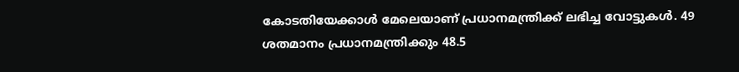കോടതിയേക്കാള്‍ മേലെയാണ് പ്രധാനമന്ത്രിക്ക് ലഭിച്ച വോട്ടുകള്‍. 49 ശതമാനം പ്രധാനമന്ത്രിക്കും 48.5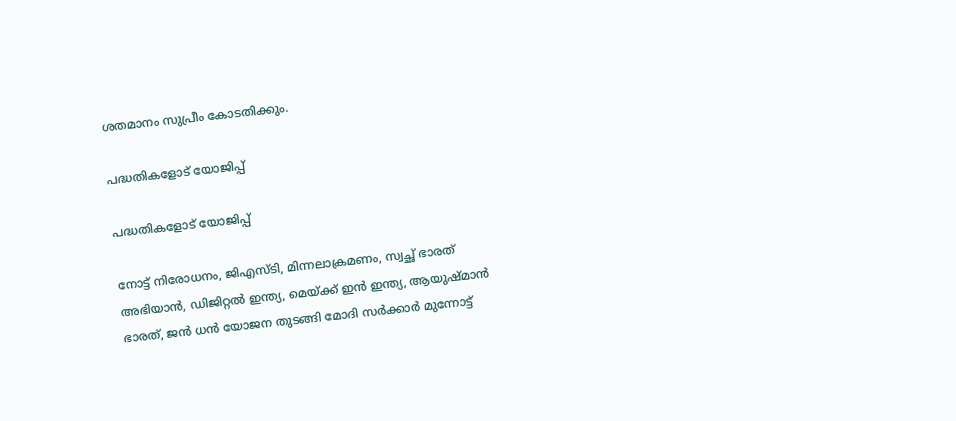ശതമാനം സുപ്രീം കോടതിക്കും.

പദ്ധതികളോട് യോജിപ്പ്

പദ്ധതികളോട് യോജിപ്പ്

നോട്ട് നിരോധനം, ജിഎസ്ടി, മിന്നലാക്രമണം, സ്വച്ഛ് ഭാരത് അഭിയാന്‍, ഡിജിറ്റല്‍ ഇന്ത്യ, മെയ്ക്ക് ഇന്‍ ഇന്ത്യ, ആയുഷ്മാന്‍ ഭാരത്, ജന്‍ ധന്‍ യോജന തുടങ്ങി മോദി സര്‍ക്കാര്‍ മുന്നോട്ട്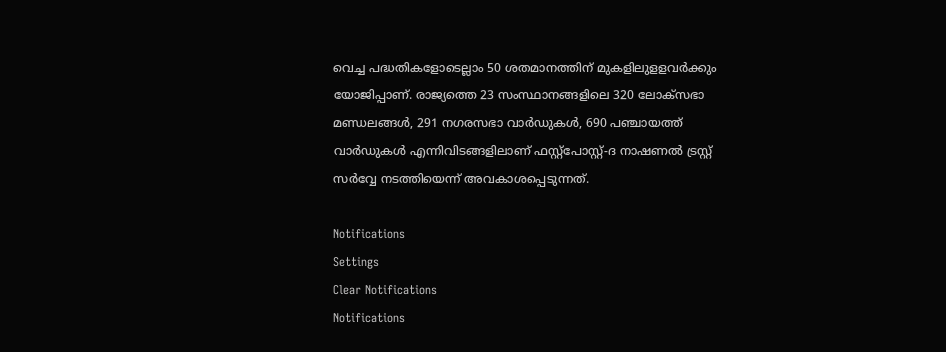വെച്ച പദ്ധതികളോടെല്ലാം 50 ശതമാനത്തിന് മുകളിലുളളവര്‍ക്കും യോജിപ്പാണ്. രാജ്യത്തെ 23 സംസ്ഥാനങ്ങളിലെ 320 ലോക്‌സഭാ മണ്ഡലങ്ങള്‍, 291 നഗരസഭാ വാര്‍ഡുകള്‍, 690 പഞ്ചായത്ത് വാര്‍ഡുകള്‍ എന്നിവിടങ്ങളിലാണ് ഫസ്റ്റ്‌പോസ്റ്റ്-ദ നാഷണല്‍ ട്രസ്റ്റ് സര്‍വ്വേ നടത്തിയെന്ന് അവകാശപ്പെടുന്നത്.

Notifications
Settings
Clear Notifications
Notifications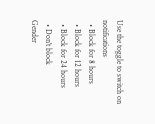Use the toggle to switch on notifications
  • Block for 8 hours
  • Block for 12 hours
  • Block for 24 hours
  • Don't block
Gender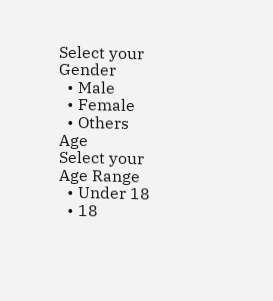Select your Gender
  • Male
  • Female
  • Others
Age
Select your Age Range
  • Under 18
  • 18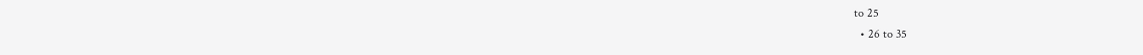to 25
  • 26 to 35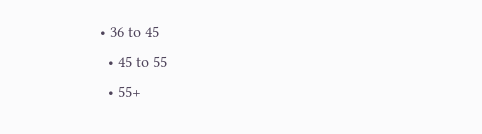• 36 to 45
  • 45 to 55
  • 55+